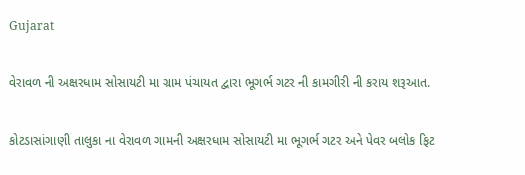Gujarat

વેરાવળ ની અક્ષરધામ સોસાયટી મા ગ્રામ પંચાયત દ્વારા ભૂગર્ભ ગટર ની કામગીરી ની કરાય શરૂઆત.

કોટડાસાંગાણી તાલુકા ના વેરાવળ ગામની અક્ષરધામ સોસાયટી મા ભૂગર્ભ ગટર અને પેવર બલોક ફિટ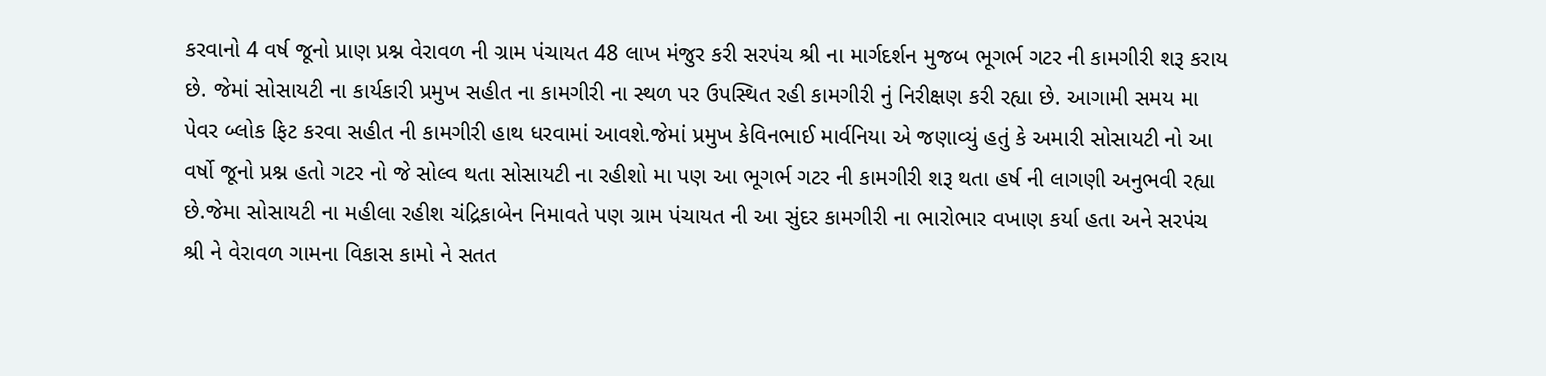કરવાનો 4 વર્ષ જૂનો પ્રાણ પ્રશ્ન વેરાવળ ની ગ્રામ પંચાયત 48 લાખ મંજુર કરી સરપંચ શ્રી ના માર્ગદર્શન મુજબ ભૂગર્ભ ગટર ની કામગીરી શરૂ કરાય છે. જેમાં સોસાયટી ના કાર્યકારી પ્રમુખ સહીત ના કામગીરી ના સ્થળ પર ઉપસ્થિત રહી કામગીરી નું નિરીક્ષણ કરી રહ્યા છે. આગામી સમય મા પેવર બ્લોક ફિટ કરવા સહીત ની કામગીરી હાથ ધરવામાં આવશે.જેમાં પ્રમુખ કેવિનભાઈ માર્વનિયા એ જણાવ્યું હતું કે અમારી સોસાયટી નો આ વર્ષો જૂનો પ્રશ્ન હતો ગટર નો જે સોલ્વ થતા સોસાયટી ના રહીશો મા પણ આ ભૂગર્ભ ગટર ની કામગીરી શરૂ થતા હર્ષ ની લાગણી અનુભવી રહ્યા છે.જેમા સોસાયટી ના મહીલા રહીશ ચંદ્રિકાબેન નિમાવતે પણ ગ્રામ પંચાયત ની આ સુંદર કામગીરી ના ભારોભાર વખાણ કર્યા હતા અને સરપંચ શ્રી ને વેરાવળ ગામના વિકાસ કામો ને સતત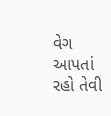વેગ આપતાં રહો તેવી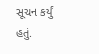સૂચન કર્યું હતું.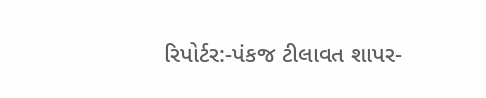રિપોર્ટર:-પંકજ ટીલાવત શાપર-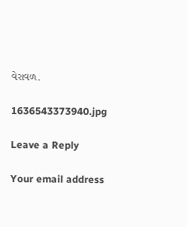વેરાવળ.

1636543373940.jpg

Leave a Reply

Your email address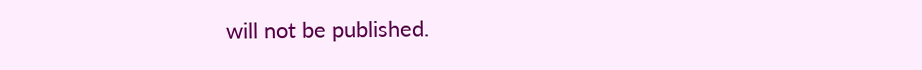will not be published.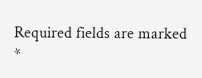Required fields are marked *